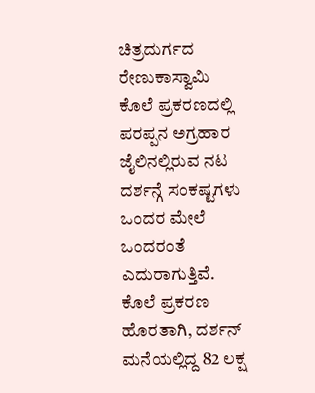ಚಿತ್ರದುರ್ಗದ ರೇಣುಕಾಸ್ವಾಮಿ ಕೊಲೆ ಪ್ರಕರಣದಲ್ಲಿ ಪರಪ್ಪನ ಅಗ್ರಹಾರ ಜೈಲಿನಲ್ಲಿರುವ ನಟ ದರ್ಶನ್ಗೆ ಸಂಕಷ್ಟಗಳು ಒಂದರ ಮೇಲೆ ಒಂದರಂತೆ ಎದುರಾಗುತ್ತಿವೆ. ಕೊಲೆ ಪ್ರಕರಣ ಹೊರತಾಗಿ, ದರ್ಶನ್ ಮನೆಯಲ್ಲಿದ್ದ 82 ಲಕ್ಷ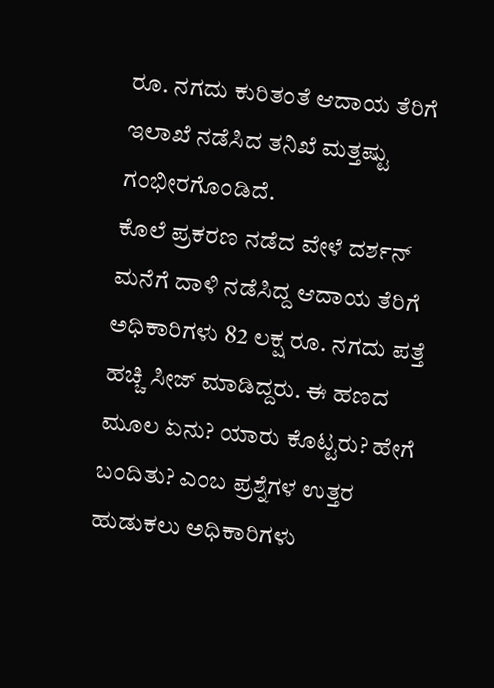ರೂ. ನಗದು ಕುರಿತಂತೆ ಆದಾಯ ತೆರಿಗೆ ಇಲಾಖೆ ನಡೆಸಿದ ತನಿಖೆ ಮತ್ತಷ್ಟು ಗಂಭೀರಗೊಂಡಿದೆ.
ಕೊಲೆ ಪ್ರಕರಣ ನಡೆದ ವೇಳೆ ದರ್ಶನ್ ಮನೆಗೆ ದಾಳಿ ನಡೆಸಿದ್ದ ಆದಾಯ ತೆರಿಗೆ ಅಧಿಕಾರಿಗಳು 82 ಲಕ್ಷ ರೂ. ನಗದು ಪತ್ತೆ ಹಚ್ಚಿ ಸೀಜ್ ಮಾಡಿದ್ದರು. ಈ ಹಣದ ಮೂಲ ಏನು? ಯಾರು ಕೊಟ್ಟರು? ಹೇಗೆ ಬಂದಿತು? ಎಂಬ ಪ್ರಶ್ನೆಗಳ ಉತ್ತರ ಹುಡುಕಲು ಅಧಿಕಾರಿಗಳು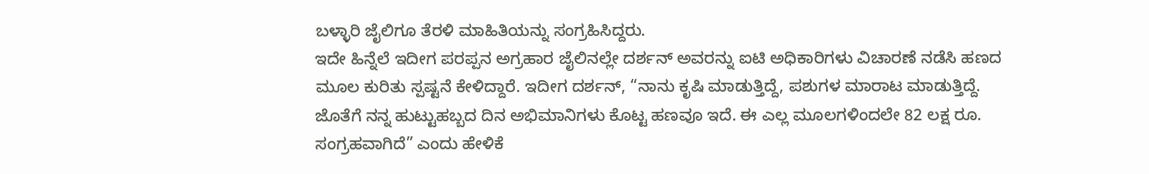ಬಳ್ಳಾರಿ ಜೈಲಿಗೂ ತೆರಳಿ ಮಾಹಿತಿಯನ್ನು ಸಂಗ್ರಹಿಸಿದ್ದರು.
ಇದೇ ಹಿನ್ನೆಲೆ ಇದೀಗ ಪರಪ್ಪನ ಅಗ್ರಹಾರ ಜೈಲಿನಲ್ಲೇ ದರ್ಶನ್ ಅವರನ್ನು ಐಟಿ ಅಧಿಕಾರಿಗಳು ವಿಚಾರಣೆ ನಡೆಸಿ ಹಣದ ಮೂಲ ಕುರಿತು ಸ್ಪಷ್ಟನೆ ಕೇಳಿದ್ದಾರೆ. ಇದೀಗ ದರ್ಶನ್, “ನಾನು ಕೃಷಿ ಮಾಡುತ್ತಿದ್ದೆ, ಪಶುಗಳ ಮಾರಾಟ ಮಾಡುತ್ತಿದ್ದೆ. ಜೊತೆಗೆ ನನ್ನ ಹುಟ್ಟುಹಬ್ಬದ ದಿನ ಅಭಿಮಾನಿಗಳು ಕೊಟ್ಟ ಹಣವೂ ಇದೆ. ಈ ಎಲ್ಲ ಮೂಲಗಳಿಂದಲೇ 82 ಲಕ್ಷ ರೂ. ಸಂಗ್ರಹವಾಗಿದೆ” ಎಂದು ಹೇಳಿಕೆ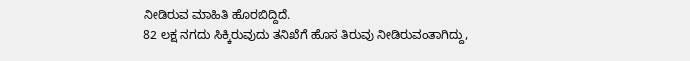ನೀಡಿರುವ ಮಾಹಿತಿ ಹೊರಬಿದ್ದಿದೆ.
82 ಲಕ್ಷ ನಗದು ಸಿಕ್ಕಿರುವುದು ತನಿಖೆಗೆ ಹೊಸ ತಿರುವು ನೀಡಿರುವಂತಾಗಿದ್ದು,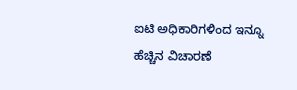ಐಟಿ ಅಧಿಕಾರಿಗಳಿಂದ ಇನ್ನೂ ಹೆಚ್ಚಿನ ವಿಚಾರಣೆ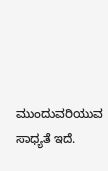ಮುಂದುವರಿಯುವ ಸಾಧ್ಯತೆ ಇದೆ.